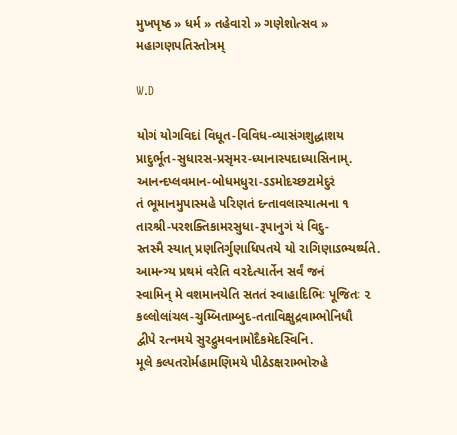મુખપૃષ્ઠ » ધર્મ » તહેવારો » ગણેશોત્સવ » મહાગણપતિસ્તોત્રમ્‌

W.D

યોગં યોગવિદાં વિધૂત-વિવિધ-વ્યાસંગશુદ્ધાશય
પ્રાદુર્ભૂત-સુધારસ-પ્રસૃમર-ધ્યાનાસ્પદાધ્યાસિનામ્‌.
આનન્દપ્લવમાન-બોધમધુરા-ઽઽમોદચ્છટામેદુરં
તં ભૂમાનમુપાસ્મહે પરિણતં દન્તાવલાસ્યાત્મના ૧
તારશ્રી-પરશક્તિકામરસુધા-રૂપાનુગં યં વિદુ-
સ્તસ્મૈ સ્યાત્‌ પ્રણતિર્ગુણાધિપતયે યો રાગિણાઽભ્યર્થ્યતે.
આમન્ત્ર્ય પ્રથમં વરેતિ વરદેત્યાર્તેન સર્વં જનં
સ્વામિન્‌ મે વશમાનયેતિ સતતં સ્વાહાદિભિઃ પૂજિતઃ ૨
કલ્લોલાંચલ-ચુમ્બિતામ્બુદ-તતાવિક્ષુદ્રવામ્ભોનિધૌ
દ્વીપે રત્નમયે સુરદ્રુમવનામોદૈકમેદસ્વિનિ.
મૂલે કલ્પતરોર્મહામણિમયે પીઠેઽક્ષરામ્ભોરુહે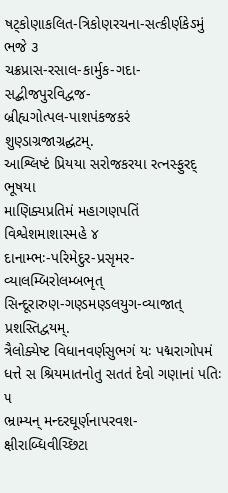ષટ્કોણાકલિત-ત્રિકોણરચના-સત્કીર્ણકેઽમું ભજે ૩
ચક્રપ્રાસ-રસાલ-કાર્મુક-ગદા-સદ્બીજપુરવિદ્વજ-
બ્રીહ્યગોત્પલ-પાશપંકજકરં શુણ્ડાગ્રજાગ્રદ્ઘટમ્‌.
આશ્લિષ્ટં પ્રિયયા સરોજકરયા રત્નસ્ફુરદ્ ભૂષયા
માણિક્યપ્રતિમં મહાગણપતિં વિશ્વેશમાશાસ્મહે ૪
દાનામ્ભઃ-પરિમેદુર-પ્રસૃમર-વ્યાલમ્બિરોલમ્બભૃત્‌
સિન્દૂરારુણ-ગણ્ડમણ્ડલયુગ-વ્યાજાત્‌ પ્રશસ્તિદ્વયમ્‌.
ત્રૈલોક્યેષ્ટ વિધાનવર્ણસુભગં યઃ પદ્મરાગોપમં
ધત્તે સ શ્રિયમાતનોતુ સતતં દેવો ગણાનાં પતિઃ ૫
ભ્રામ્યન્‌ મન્દરઘૂર્ણનાપરવશ-ક્ષીરાબ્ધિવીચ્છિટા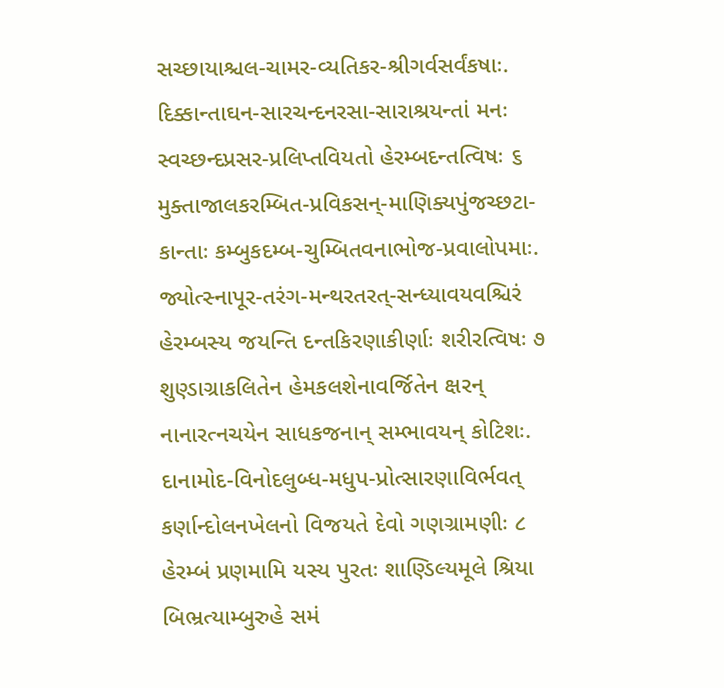સચ્છાયાશ્ચલ-ચામર-વ્યતિકર-શ્રીગર્વસર્વંકષાઃ.
દિક્કાન્તાઘન-સારચન્દનરસા-સારાશ્રયન્તાં મનઃ
સ્વચ્છન્દપ્રસર-પ્રલિપ્તવિયતો હેરમ્બદન્તત્વિષઃ ૬
મુક્તાજાલકરમ્બિત-પ્રવિકસન્‌-માણિક્યપુંજચ્છટા-
કાન્તાઃ કમ્બુકદમ્બ-ચુમ્બિતવનાભોજ-પ્રવાલોપમાઃ.
જ્યોત્સ્નાપૂર-તરંગ-મન્થરતરત્‌-સન્ધ્યાવયવશ્ચિરં
હેરમ્બસ્ય જયન્તિ દન્તકિરણાકીર્ણાઃ શરીરત્વિષઃ ૭
શુણ્ડાગ્રાકલિતેન હેમકલશેનાવર્જિતેન ક્ષરન્‌
નાનારત્નચયેન સાધકજનાન્‌ સમ્ભાવયન્‌ કોટિશઃ.
દાનામોદ-વિનોદલુબ્ધ-મધુપ-પ્રોત્સારણાવિર્ભવત્‌
કર્ણાન્દોલનખેલનો વિજયતે દેવો ગણગ્રામણીઃ ૮
હેરમ્બં પ્રણમામિ યસ્ય પુરતઃ શાણ્ડિલ્યમૂલે શ્રિયા
બિભ્રત્યામ્બુરુહે સમં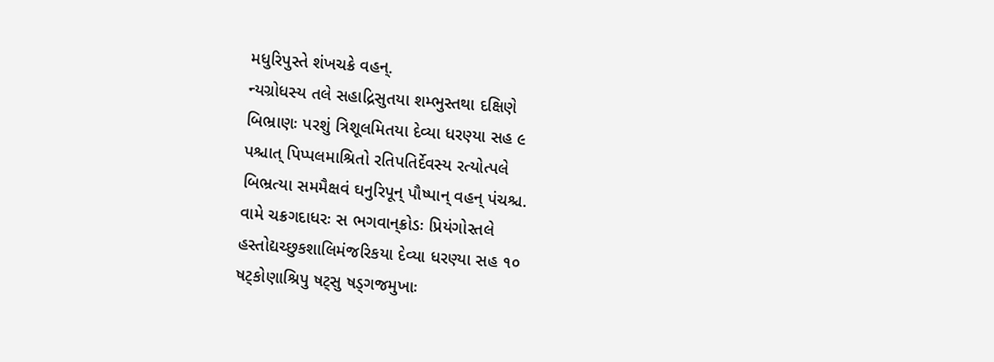મધુરિપુસ્તે શંખચક્રે વહન્‌.
ન્યગ્રોધસ્ય તલે સહાદ્રિસુતયા શમ્ભુસ્તથા દક્ષિણે
બિભ્રાણઃ પરશું ત્રિશૂલમિતયા દેવ્યા ધરણ્યા સહ ૯
પશ્ચાત્‌ પિપ્પલમાશ્રિતો રતિપતિર્દેવસ્ય રત્યોત્પલે
બિભ્રત્યા સમમૈક્ષવં ઘનુરિપૂન્‌ પૌષ્પાન્‌ વહન્‌ પંચશ્ચ.
વામે ચક્રગદાધરઃ સ ભગવાન્‌ક્રોડઃ પ્રિયંગોસ્તલે
હસ્તોદ્યચ્છુકશાલિમંજરિકયા દેવ્યા ધરણ્યા સહ ૧૦
ષટ્કોણાશ્રિપુ ષટ્સુ ષડ્ગજમુખાઃ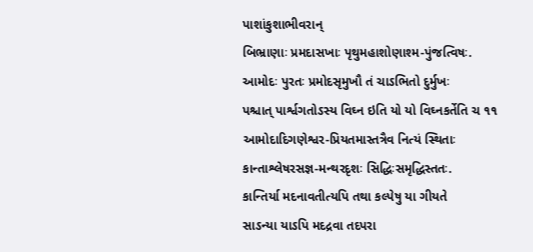પાશાંકુશાભીવરાન્‌
બિભ્રાણાઃ પ્રમદાસખાઃ પૃથુમહાશોણાશ્મ-પુંજત્વિષઃ.
આમોદઃ પુરતઃ પ્રમોદસૃમુખૌ તં ચાઽભિતો દુર્મુખઃ
પશ્ચાત્‌ પાર્શ્વગતોઽસ્ય વિઘ્ન ઇતિ યો યો વિઘ્નકર્તેતિ ચ ૧૧
આમોદાદિગણેશ્વર-પ્રિયતમાસ્તત્રૈવ નિત્યં સ્થિતાઃ
કાન્તાશ્લેષરસજ્ઞ-મન્થરદૃશઃ સિદ્ધિઃસમૃદ્ધિસ્તતઃ.
કાન્તિર્યા મદનાવતીત્યપિ તથા કલ્પેષુ યા ગીયતે
સાઽન્યા યાઽપિ મદદ્રવા તદપરા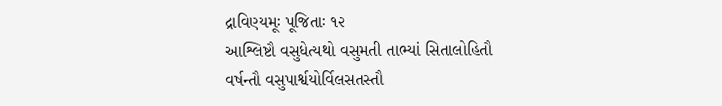દ્રાવિણ્યમૂઃ પૂજિતાઃ ૧૨
આશ્લિષ્ટૌ વસુધેત્યથો વસુમતી તાભ્યાં સિતાલોહિતૌ
વર્ષન્તૌ વસુપાર્શ્વયોર્વિલસતસ્તૌ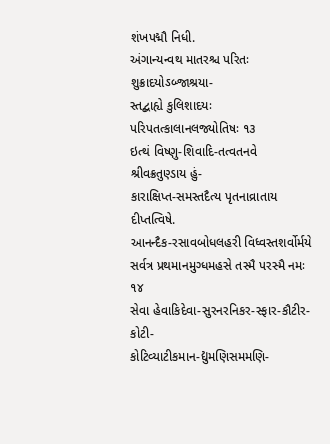શંખપદ્મૌ નિધી.
અંગાન્યન્વથ માતરશ્ચ પરિતઃ શુક્રાદયોઽબ્જાશ્રયા-
સ્તદ્બાહ્યે કુલિશાદયઃ પરિપતત્કાલાનલજ્યોતિષઃ ૧૩
ઇત્થં વિષ્ણુ-શિવાદિ-તત્વતનવે શ્રીવક્રતુણ્ડાય હું-
કારાક્ષિપ્ત-સમસ્તદૈત્ય પૃતનાવ્રાતાય દીપ્તત્વિષે.
આનન્દૈક-રસાવબોધલહરી વિધ્વસ્તશર્વોર્મયે
સર્વત્ર પ્રથમાનમુગ્ધમહસે તસ્મૈ પરસ્મૈ નમઃ ૧૪
સેવા હેવાકિદેવા-સુરનરનિકર-સ્ફાર-કૌટીર-કોટી-
કોટિવ્યાટીકમાન-દ્યુમણિસમમણિ-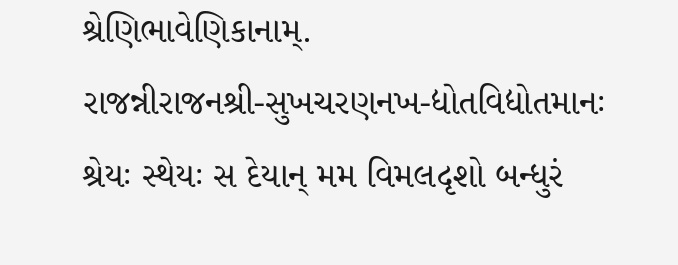શ્રેણિભાવેણિકાનામ્‌.
રાજન્નીરાજનશ્રી-સુખચરણનખ-દ્યોતવિદ્યોતમાનઃ
શ્રેયઃ સ્થેયઃ સ દેયાન્‌ મમ વિમલદૃશો બન્ધુરં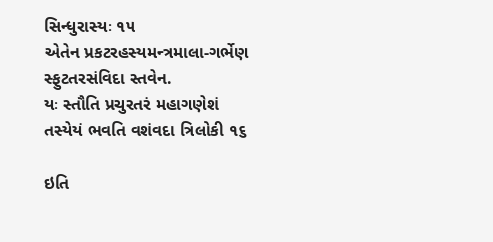સિન્ધુરાસ્યઃ ૧૫
એતેન પ્રકટરહસ્યમન્ત્રમાલા-ગર્ભેણ સ્ફુટતરસંવિદા સ્તવેન.
યઃ સ્તૌતિ પ્રચુરતરં મહાગણેશં તસ્યેયં ભવતિ વશંવદા ત્રિલોકી ૧૬

ઇતિ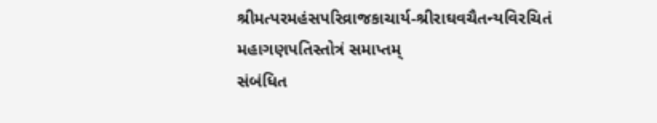શ્રીમત્પરમહંસપરિવ્રાજકાચાર્ય-શ્રીરાઘવચૈતન્યવિરચિતં મહાગણપતિસ્તોત્રં સમાપ્તમ્‌
સંબંધિત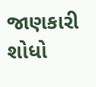જાણકારી શોધો